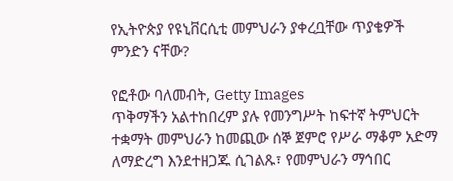የኢትዮጵያ የዩኒቨርሲቲ መምህራን ያቀረቧቸው ጥያቄዎች ምንድን ናቸው?

የፎቶው ባለመብት, Getty Images
ጥቅማችን አልተከበረም ያሉ የመንግሥት ከፍተኛ ትምህርት ተቋማት መምህራን ከመጪው ሰኞ ጀምሮ የሥራ ማቆም አድማ ለማድረግ እንደተዘጋጁ ሲገልጹ፣ የመምህራን ማኅበር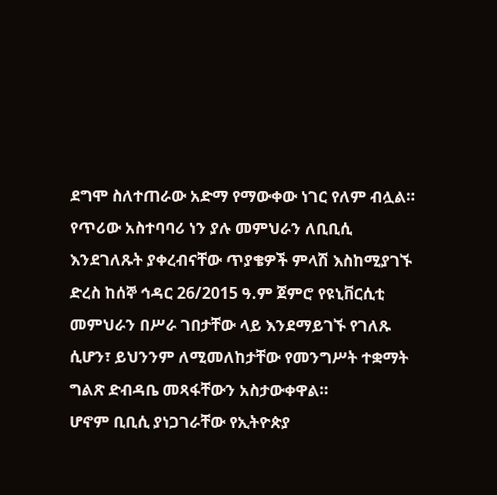ደግሞ ስለተጠራው አድማ የማውቀው ነገር የለም ብሏል።
የጥሪው አስተባባሪ ነን ያሉ መምህራን ለቢቢሲ እንደገለጹት ያቀረብናቸው ጥያቄዎች ምላሽ እስከሚያገኙ ድረስ ከሰኞ ኅዳር 26/2015 ዓ.ም ጀምሮ የዩኒቨርሲቲ መምህራን በሥራ ገበታቸው ላይ እንደማይገኙ የገለጹ ሲሆን፣ ይህንንም ለሚመለከታቸው የመንግሥት ተቋማት ግልጽ ድብዳቤ መጻፋቸውን አስታውቀዋል።
ሆኖም ቢቢሲ ያነጋገራቸው የኢትዮጵያ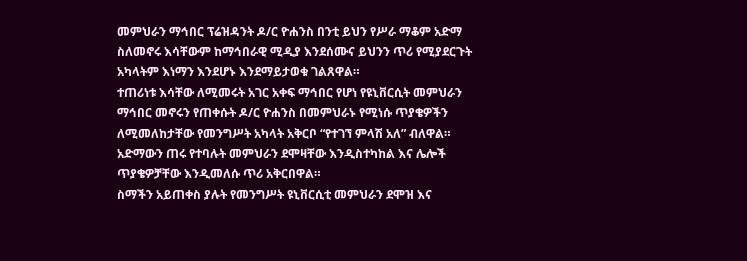መምህራን ማኅበር ፕሬዝዳንት ዶ/ር ዮሐንስ በንቲ ይህን የሥራ ማቆም አድማ ስለመኖሩ እሳቸውም ከማኅበራዊ ሚዲያ እንደሰሙና ይህንን ጥሪ የሚያደርጉት አካላትም እነማን እንደሆኑ እንደማይታወቁ ገልጸዋል።
ተጠሪነቱ እሳቸው ለሚመሩት አገር አቀፍ ማኅበር የሆነ የዩኒቨርሲት መምህራን ማኅበር መኖሩን የጠቀሱት ዶ/ር ዮሐንስ በመምህራኑ የሚነሱ ጥያቄዎችን ለሚመለከታቸው የመንግሥት አካላት አቅርቦ “የተገኘ ምላሽ አለ” ብለዋል።
አድማውን ጠሩ የተባሉት መምህራን ደሞዛቸው እንዲስተካከል እና ሌሎች ጥያቄዎቻቸው እንዲመለሱ ጥሪ አቅርበዋል።
ስማችን አይጠቀስ ያሉት የመንግሥት ዩኒቨርሲቲ መምህራን ደሞዝ እና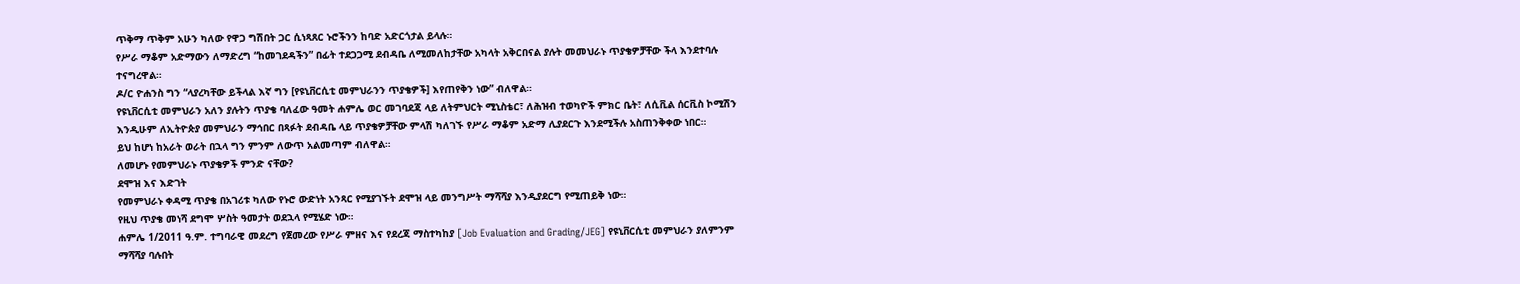ጥቅማ ጥቅም አሁን ካለው የዋጋ ግሽበት ጋር ሲነጻጸር ኑሮችንን ከባድ አድርጎታል ይላሉ።
የሥራ ማቆም አድማውን ለማድረግ “ከመገደዳችን” በፊት ተደጋጋሚ ደብዳቤ ለሚመለከታቸው አካላት አቅርበናል ያሉት መመህራኑ ጥያቄዎቻቸው ችላ እንደተባሉ ተናግረዋል።
ዶ/ር ዮሐንስ ግን “ላያረካቸው ይችላል እኛ ግን [የዩኒቨርሲቲ መምህራንን ጥያቄዎች] እየጠየቅን ነው” ብለዋል።
የዩኒቨርሲቲ መምህራን አለን ያሉትን ጥያቄ ባለፈው ዓመት ሐምሌ ወር መገባደጃ ላይ ለትምህርት ሚኒስቴር፣ ለሕዝብ ተወካዮች ምክር ቤት፣ ለሲቪል ሰርቪስ ኮሚሽን እንዲሁም ለኢትዮጵያ መምህራን ማኅበር በጻፉት ደብዳቤ ላይ ጥያቄዎቻቸው ምላሽ ካለገኙ የሥራ ማቆም አድማ ሊያደርጉ እንደሚችሉ አስጠንቅቀው ነበር።
ይህ ከሆነ ከአራት ወራት በኋላ ግን ምንም ለውጥ አልመጣም ብለዋል።
ለመሆኑ የመምህራኑ ጥያቄዎች ምንድ ናቸው?
ደሞዝ እና እድገት
የመምህራኑ ቀዳሚ ጥያቄ በአገሪቱ ካለው የኑሮ ውድነት አንጻር የሚያገኙት ደሞዝ ላይ መንግሥት ማሻሻያ እንዲያደርግ የሚጠይቅ ነው።
የዚህ ጥያቄ መነሻ ደግሞ ሦስት ዓመታት ወደኋላ የሚሄድ ነው።
ሐምሌ 1/2011 ዓ.ም. ተግባራዊ መደረግ የጀመረው የሥራ ምዘና እና የደረጃ ማስተካከያ [Job Evaluation and Grading/JEG] የዩኒቨርሲቲ መምህራን ያለምንም ማሻሻያ ባሉበት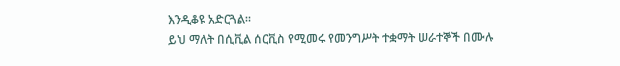እንዲቆዩ አድርጓል።
ይህ ማለት በሲቪል ሰርቪስ የሚመሩ የመንግሥት ተቋማት ሠራተኞች በሙሉ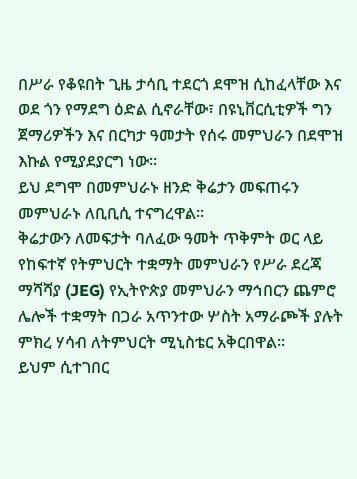በሥራ የቆዩበት ጊዜ ታሳቢ ተደርጎ ደሞዝ ሲከፈላቸው እና ወደ ጎን የማደግ ዕድል ሲኖራቸው፣ በዩኒቨርሲቲዎች ግን ጀማሪዎችን እና በርካታ ዓመታት የሰሩ መምህራን በደሞዝ እኩል የሚያደያርግ ነው።
ይህ ደግሞ በመምህራኑ ዘንድ ቅሬታን መፍጠሩን መምህራኑ ለቢቢሲ ተናግረዋል።
ቅሬታውን ለመፍታት ባለፈው ዓመት ጥቅምት ወር ላይ የከፍተኛ የትምህርት ተቋማት መምህራን የሥራ ደረጃ ማሻሻያ (JEG) የኢትዮጵያ መምህራን ማኅበርን ጨምሮ ሌሎች ተቋማት በጋራ አጥንተው ሦስት አማራጮች ያሉት ምክረ ሃሳብ ለትምህርት ሚኒስቴር አቅርበዋል።
ይህም ሲተገበር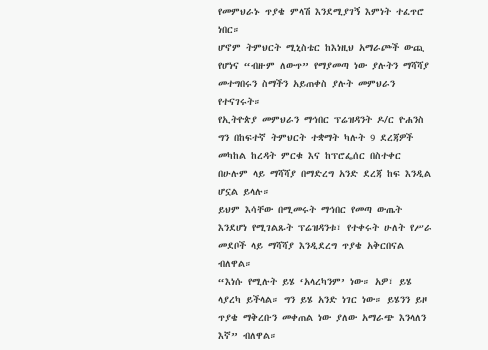የመምህራኑ ጥያቄ ምላሽ እንደሚያገኝ እምነት ተፈጥሮ ነበር።
ሆኖም ትምህርት ሚኒስቴር ከእነዚህ አማራጮች ውጪ የሆነና “ብዙም ለውጥ” የማያመጣ ነው ያሉትን ማሻሻያ መተግበሩን ስማችን አይጠቀስ ያሉት መምህራን የተናገሩት።
የኢትዮጵያ መምህራን ማኅበር ፕሬዝዳንት ዶ/ር ዮሐንስ ግን በከፍተኛ ትምህርት ተቋማት ካሉት 9 ደረጃዎች መካከል ከረዳት ምርቁ እና ከፕሮፌሰር በስተቀር በሁሉም ላይ ማሻሻያ በማድረግ አንድ ደረጃ ከፍ እንዲል ሆኗል ይላሉ።
ይህም እሳቸው በሚመሩት ማኅበር የመጣ ውጤት እንደሆነ የሚገልጹት ፕሬዝዳንቱ፣ የተቀሩት ሁለት የሥራ መደቦች ላይ ማሻሻያ እንዲደረግ ጥያቄ አቅርበናል ብለዋል።
“እነሱ የሚሉት ይሄ ‘አላረካንም’ ነው። አዎ፣ ይሄ ላያረካ ይችላል። ግን ይሄ አንድ ነገር ነው። ይሄንን ይዞ ጥያቄ ማቅረቡን መቀጠል ነው ያለው አማራጭ እንላለን እኛ” ብለዋል።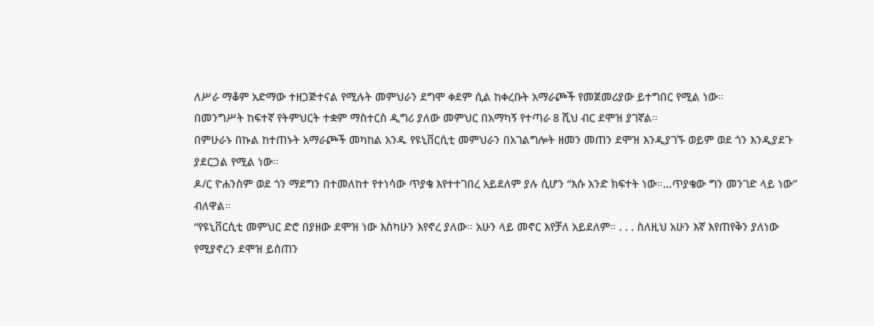ለሥራ ማቆም አድማው ተዘጋጅተናል የሚሉት መምህራን ደግሞ ቀደም ሲል ከቀረቡት አማራጮች የመጀመሪያው ይተግበር የሚል ነው።
በመንግሥት ከፍተኛ የትምህርት ተቋም ማስተርስ ዲግሪ ያለው መምህር በአማካኝ የተጣራ 8 ሺህ ብር ደሞዝ ያገኛል።
በምሁራኑ በኩል ከተጠኑት አማራጮች መካከል አንዱ የዩኒቨርሲቲ መምህራን በአገልግሎት ዘመን መጠን ደሞዝ እንዲያገኙ ወይም ወደ ጎን እንዲያደጉ ያደርጋል የሚል ነው።
ዶ/ር ዮሐንስም ወደ ጎን ማደግን በተመለከተ የተነሳው ጥያቄ እየተተገበረ አይደለም ያሉ ሲሆን “እሱ አንድ ክፍተት ነው።...ጥያቄው ግን መንገድ ላይ ነው” ብለዋል።
“የዩኒቨርሲቲ መምህር ድሮ በያዘው ደሞዝ ነው እስካሁን እየኖረ ያለው። አሁን ላይ መኖር እየቻለ አይደለም። . . . ስለዚህ አሁን እኛ እየጠየቅን ያለነው የሚያኖረን ደሞዝ ይሰጠን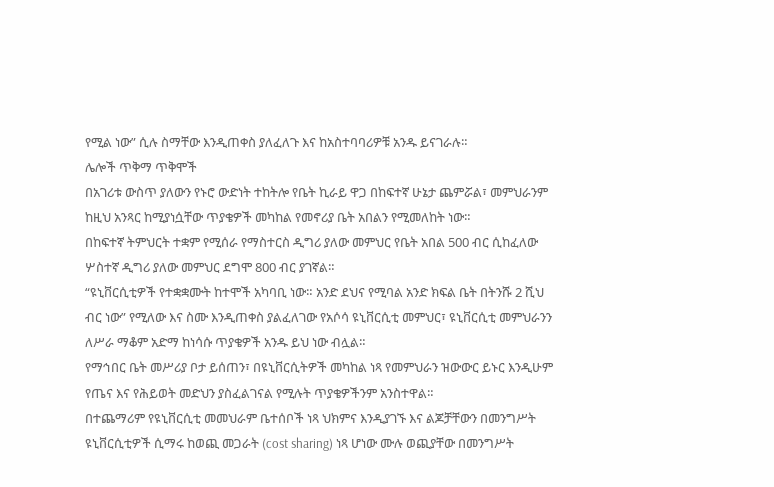የሚል ነው” ሲሉ ስማቸው እንዲጠቀስ ያለፈለጉ እና ከአስተባባሪዎቹ አንዱ ይናገራሉ።
ሌሎች ጥቅማ ጥቅሞች
በአገሪቱ ውስጥ ያለውን የኑሮ ውድነት ተከትሎ የቤት ኪራይ ዋጋ በከፍተኛ ሁኔታ ጨምሯል፣ መምህራንም ከዚህ አንጻር ከሚያነሷቸው ጥያቄዎች መካከል የመኖሪያ ቤት አበልን የሚመለከት ነው።
በከፍተኛ ትምህርት ተቋም የሚሰራ የማስተርስ ዲግሪ ያለው መምህር የቤት አበል 500 ብር ሲከፈለው ሦስተኛ ዲግሪ ያለው መምህር ደግሞ 800 ብር ያገኛል።
“ዩኒቨርሲቲዎች የተቋቋሙት ከተሞች አካባቢ ነው። አንድ ደህና የሚባል አንድ ክፍል ቤት በትንሹ 2 ሺህ ብር ነው” የሚለው እና ስሙ እንዲጠቀስ ያልፈለገው የአሶሳ ዩኒቨርሲቲ መምህር፣ ዩኒቨርሲቲ መምህራንን ለሥራ ማቆም አድማ ከነሳሱ ጥያቄዎች አንዱ ይህ ነው ብሏል።
የማኅበር ቤት መሥሪያ ቦታ ይሰጠን፣ በዩኒቨርሲትዎች መካከል ነጻ የመምህራን ዝውውር ይኑር እንዲሁም የጤና እና የሕይወት መድህን ያስፈልገናል የሚሉት ጥያቄዎችንም አንስተዋል።
በተጨማሪም የዩኒቨርሲቲ መመህራም ቤተሰቦች ነጻ ህክምና እንዲያገኙ እና ልጆቻቸውን በመንግሥት ዩኒቨርሲቲዎች ሲማሩ ከወጪ መጋራት (cost sharing) ነጻ ሆነው ሙሉ ወጪያቸው በመንግሥት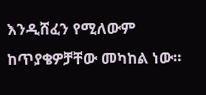እንዲሸፈን የሚለውም ከጥያቄዎቻቸው መካከል ነው።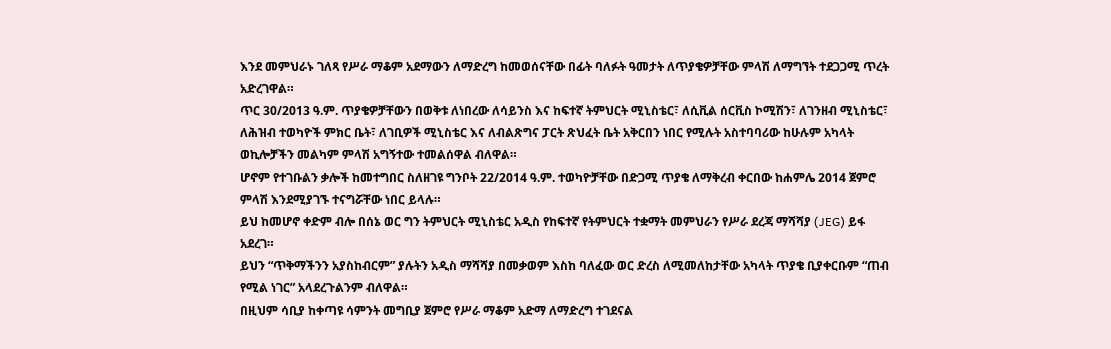እንደ መምህራኑ ገለጻ የሥራ ማቆም አደማውን ለማድረግ ከመወሰናቸው በፊት ባለፉት ዓመታት ለጥያቄዎቻቸው ምላሽ ለማግኘት ተደጋጋሚ ጥረት አድረገዋል።
ጥር 30/2013 ዓ.ም. ጥያቄዎቻቸውን በወቅቱ ለነበረው ለሳይንስ እና ከፍተኛ ትምህርት ሚኒስቴር፣ ለሲቪል ሰርቪስ ኮሚሽን፣ ለገንዘብ ሚኒስቴር፣ ለሕዝብ ተወካዮች ምክር ቤት፣ ለገቢዎች ሚኒስቴር እና ለብልጽግና ፓርት ጽህፈት ቤት አቅርበን ነበር የሚሉት አስተባባሪው ከሁሉም አካላት ወኪሎቻችን መልካም ምላሽ አግኝተው ተመልሰዋል ብለዋል።
ሆኖም የተገቡልን ቃሎች ከመተግበር ስለዘገዩ ግንቦት 22/2014 ዓ.ም. ተወካዮቻቸው በድጋሚ ጥያቄ ለማቅረብ ቀርበው ከሐምሌ 2014 ጀምሮ ምላሽ እንደሚያገኙ ተናግሯቸው ነበር ይላሉ።
ይህ ከመሆኖ ቀድም ብሎ በሰኔ ወር ግን ትምህርት ሚኒስቴር አዲስ የከፍተኛ የትምህርት ተቋማት መምህራን የሥራ ደረጃ ማሻሻያ (JEG) ይፋ አደረገ።
ይህን “ጥቅማችንን አያስከብርም” ያሉትን አዲስ ማሻሻያ በመቃወም እስከ ባለፈው ወር ድረስ ለሚመለከታቸው አካላት ጥያቄ ቢያቀርቡም “ጠብ የሚል ነገር” አላደረጉልንም ብለዋል።
በዚህም ሳቢያ ከቀጣዩ ሳምንት መግቢያ ጀምሮ የሥራ ማቆም አድማ ለማድረግ ተገደናል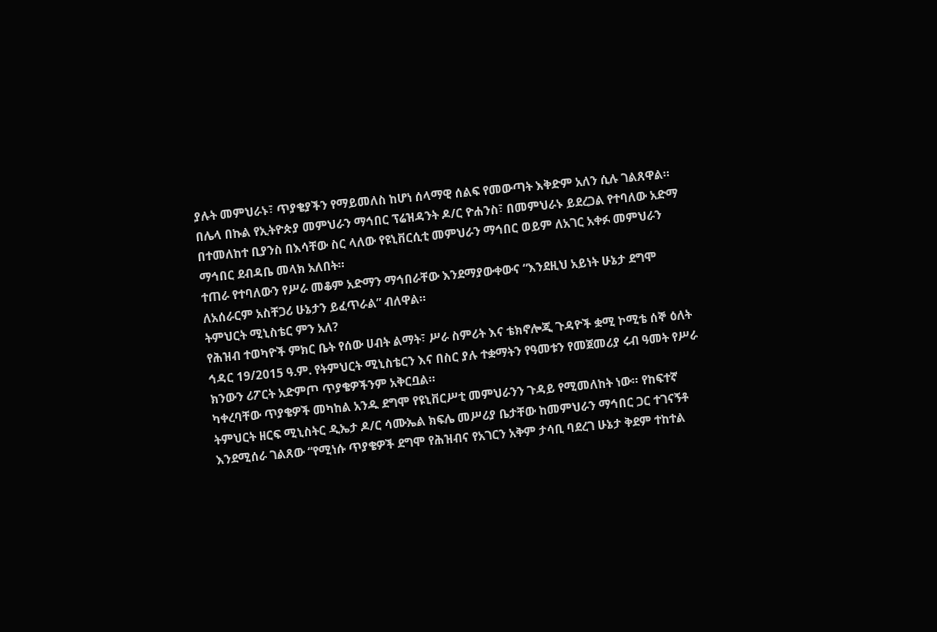ያሉት መምህራኑ፣ ጥያቄያችን የማይመለስ ከሆነ ሰላማዊ ሰልፍ የመውጣት እቅድም አለን ሲሉ ገልጸዋል።
በሌላ በኩል የኢትዮጵያ መምህራን ማኅበር ፕሬዝዳንት ዶ/ር ዮሐንስ፣ በመምህራኑ ይደረጋል የተባለው አድማ በተመለከተ ቢያንስ በእሳቸው ስር ላለው የዩኒቨርሲቲ መምህራን ማኅበር ወይም ለአገር አቀፉ መምህራን ማኅበር ደብዳቤ መላክ አለበት።
ተጠራ የተባለውን የሥራ መቆም አድማን ማኅበራቸው እንደማያውቀውና “እንደዚህ አይነት ሁኔታ ደግሞ ለአሰራርም አስቸጋሪ ሁኔታን ይፈጥራል” ብለዋል።
ትምህርት ሚኒስቴር ምን አለ?
የሕዝብ ተወካዮች ምክር ቤት የሰው ሀብት ልማት፣ ሥራ ስምሪት እና ቴክኖሎጂ ጉዳዮች ቋሚ ኮሚቴ ሰኞ ዕለት ኅዳር 19/2015 ዓ.ም. የትምህርት ሚኒስቴርን እና በስር ያሉ ተቋማትን የዓመቱን የመጀመሪያ ሩብ ዓመት የሥራ ክንውን ሪፖርት አድምጦ ጥያቄዎችንም አቅርቧል።
ካቀረባቸው ጥያቄዎች መካከል አንዱ ደግሞ የዩኒቨርሥቲ መምህራንን ጉዳይ የሚመለከት ነው። የከፍተኛ ትምህርት ዘርፍ ሚኒስትር ዲኤታ ዶ/ር ሳሙኤል ክፍሌ መሥሪያ ቤታቸው ከመምህራን ማኅበር ጋር ተገናኝቶ እንደሚሰራ ገልጸው “የሚነሱ ጥያቄዎች ደግሞ የሕዝብና የአገርን አቅም ታሳቢ ባደረገ ሁኔታ ቅደም ተከተል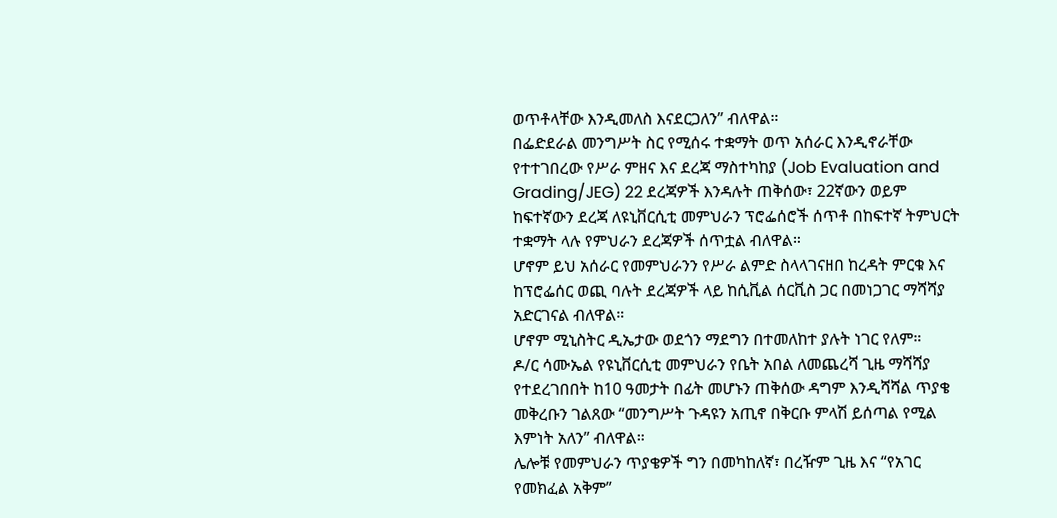ወጥቶላቸው እንዲመለስ እናደርጋለን” ብለዋል።
በፌድደራል መንግሥት ስር የሚሰሩ ተቋማት ወጥ አሰራር እንዲኖራቸው የተተገበረው የሥራ ምዘና እና ደረጃ ማስተካከያ (Job Evaluation and Grading/JEG) 22 ደረጃዎች እንዳሉት ጠቅሰው፣ 22ኛውን ወይም ከፍተኛውን ደረጃ ለዩኒቨርሲቲ መምህራን ፕሮፌሰሮች ሰጥቶ በከፍተኛ ትምህርት ተቋማት ላሉ የምህራን ደረጃዎች ሰጥቷል ብለዋል።
ሆኖም ይህ አሰራር የመምህራንን የሥራ ልምድ ስላላገናዘበ ከረዳት ምርቁ እና ከፕሮፌሰር ወጪ ባሉት ደረጃዎች ላይ ከሲቪል ሰርቪስ ጋር በመነጋገር ማሻሻያ አድርገናል ብለዋል።
ሆኖም ሚኒስትር ዲኤታው ወደጎን ማደግን በተመለከተ ያሉት ነገር የለም።
ዶ/ር ሳሙኤል የዩኒቨርሲቲ መምህራን የቤት አበል ለመጨረሻ ጊዜ ማሻሻያ የተደረገበበት ከ10 ዓመታት በፊት መሆኑን ጠቅሰው ዳግም እንዲሻሻል ጥያቄ መቅረቡን ገልጸው “መንግሥት ጉዳዩን አጢኖ በቅርቡ ምላሽ ይሰጣል የሚል እምነት አለን” ብለዋል።
ሌሎቹ የመምህራን ጥያቄዎች ግን በመካከለኛ፣ በረዥም ጊዜ እና “የአገር የመክፈል አቅም”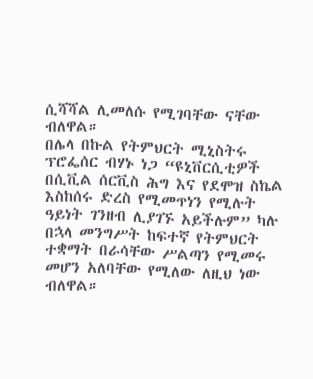ሲሻሻል ሊመለሱ የሚገባቸው ናቸው ብለዋል።
በሌላ በኩል የትምህርት ሚኒስትሩ ፕሮፌሰር ብሃኑ ነጋ “ዩኒቨርሲቲዎች በሲቪል ሰርቪስ ሕግ እና የደሞዝ ስኬል እስከሰሩ ድረስ የሚመጥነን የሚሉት ዓይነት ገንዘብ ሊያገኙ አይችሉም” ካሉ በኋላ መንግሥት ከፍተኛ የትምህርት ተቋማት በራሳቸው ሥልጣን የሚመሩ መሆን አለባቸው የሚለው ለዚህ ነው ብለዋል።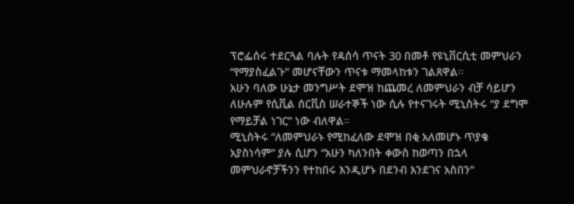ፕሮፌሰሩ ተደርጓል ባሉት የዳሰሳ ጥናት 30 በመቶ የዩኒቨርሲቲ መምህራን “የማያስፈልጉ” መሆናቸውን ጥናቱ ማመላከቱን ገልጸዋል።
አሁን ባለው ሁኔታ መንግሥት ደሞዝ ከጨመረ ለመምህራን ብቻ ሳይሆን ለሁሉም የሲቪል ሰርቪስ ሠራተኞች ነው ሲሉ የተናገሩት ሚኒስትሩ “ያ ደግሞ የማይቻል ነገር” ነው ብለዋል።
ሚኒስትሩ “ለመምህራኑ የሚከፈለው ደሞዝ በቂ አለመሆኑ ጥያቄ አያስነሳም” ያሉ ሲሆን “አሁን ካለንበት ቀውስ ከወጣን በኋላ መምህራኖቻችንን የተከበሩ እንዲሆኑ በደንብ እንደገና አስበን”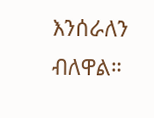እንሰራለን ብለዋል።